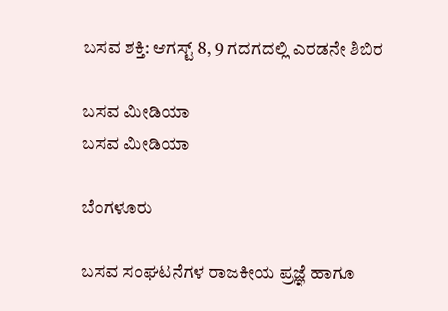ಬಸವ ಶಕ್ತಿ: ಆಗಸ್ಟ್ 8, 9 ಗದಗದಲ್ಲಿ ಎರಡನೇ ಶಿಬಿರ

ಬಸವ ಮೀಡಿಯಾ
ಬಸವ ಮೀಡಿಯಾ

ಬೆಂಗಳೂರು

ಬಸವ ಸಂಘಟನೆಗಳ ರಾಜಕೀಯ ಪ್ರಜ್ಞೆ ಹಾಗೂ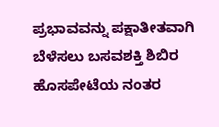ಪ್ರಭಾವವನ್ನು ಪಕ್ಷಾತೀತವಾಗಿ ಬೆಳೆಸಲು ಬಸವಶಕ್ತಿ ಶಿಬಿರ ಹೊಸಪೇಟೆಯ ನಂತರ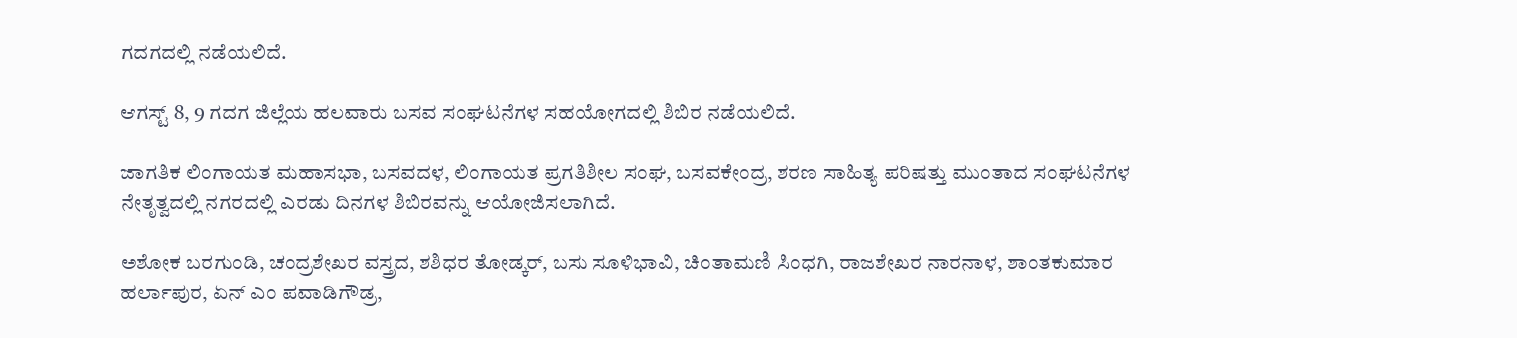ಗದಗದಲ್ಲಿ ನಡೆಯಲಿದೆ.

ಆಗಸ್ಟ್ 8, 9 ಗದಗ ಜಿಲ್ಲೆಯ ಹಲವಾರು ಬಸವ ಸಂಘಟನೆಗಳ ಸಹಯೋಗದಲ್ಲಿ ಶಿಬಿರ ನಡೆಯಲಿದೆ.

ಜಾಗತಿಕ ಲಿಂಗಾಯತ ಮಹಾಸಭಾ, ಬಸವದಳ, ಲಿಂಗಾಯತ ಪ್ರಗತಿಶೀಲ ಸಂಘ, ಬಸವಕೇಂದ್ರ, ಶರಣ ಸಾಹಿತ್ಯ ಪರಿಷತ್ತು ಮುಂತಾದ ಸಂಘಟನೆಗಳ ನೇತೃತ್ವದಲ್ಲಿ ನಗರದಲ್ಲಿ ಎರಡು ದಿನಗಳ ಶಿಬಿರವನ್ನು ಆಯೋಜಿಸಲಾಗಿದೆ.

ಅಶೋಕ ಬರಗುಂಡಿ, ಚಂದ್ರಶೇಖರ ವಸ್ತ್ರದ, ಶಶಿಧರ ತೋಡ್ಕರ್, ಬಸು ಸೂಳಿಭಾವಿ, ಚಿಂತಾಮಣಿ ಸಿಂಧಗಿ, ರಾಜಶೇಖರ ನಾರನಾಳ, ಶಾಂತಕುಮಾರ ಹರ್ಲಾಪುರ, ಏನ್ ಎಂ ಪವಾಡಿಗೌಡ್ರ,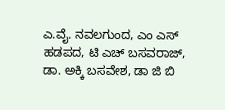ಎ.ವೈ. ನವಲಗುಂದ, ಎಂ ಎಸ್ ಹಡಪದ, ಟಿ ಎಚ್ ಬಸವರಾಜ್, ಡಾ. ಅಕ್ಕಿ ಬಸವೇಶ, ಡಾ ಜಿ ಬಿ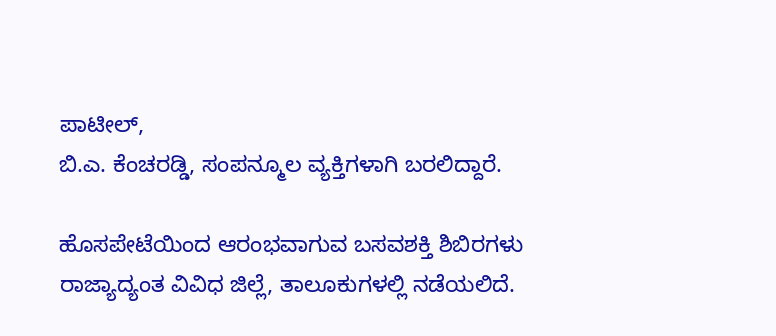ಪಾಟೀಲ್,
ಬಿ.ಎ. ಕೆಂಚರಡ್ಡಿ, ಸಂಪನ್ಮೂಲ ವ್ಯಕ್ತಿಗಳಾಗಿ ಬರಲಿದ್ದಾರೆ.

ಹೊಸಪೇಟೆಯಿಂದ ಆರಂಭವಾಗುವ ಬಸವಶಕ್ತಿ ಶಿಬಿರಗಳು ರಾಜ್ಯಾದ್ಯಂತ ವಿವಿಧ ಜಿಲ್ಲೆ, ತಾಲೂಕುಗಳಲ್ಲಿ ನಡೆಯಲಿದೆ.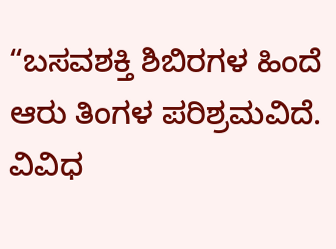“ಬಸವಶಕ್ತಿ ಶಿಬಿರಗಳ ಹಿಂದೆ ಆರು ತಿಂಗಳ ಪರಿಶ್ರಮವಿದೆ. ವಿವಿಧ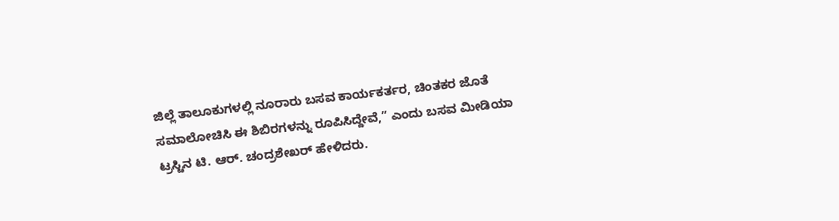ಜಿಲ್ಲೆ ತಾಲೂಕುಗಳಲ್ಲಿ ನೂರಾರು ಬಸವ ಕಾರ್ಯಕರ್ತರ, ಚಿಂತಕರ ಜೊತೆ ಸಮಾಲೋಚಿಸಿ ಈ ಶಿಬಿರಗಳನ್ನು ರೂಪಿಸಿದ್ದೇವೆ,” ಎಂದು ಬಸವ ಮೀಡಿಯಾ ಟ್ರಸ್ಟಿನ ಟಿ. ಆರ್. ಚಂದ್ರಶೇಖರ್ ಹೇಳಿದರು.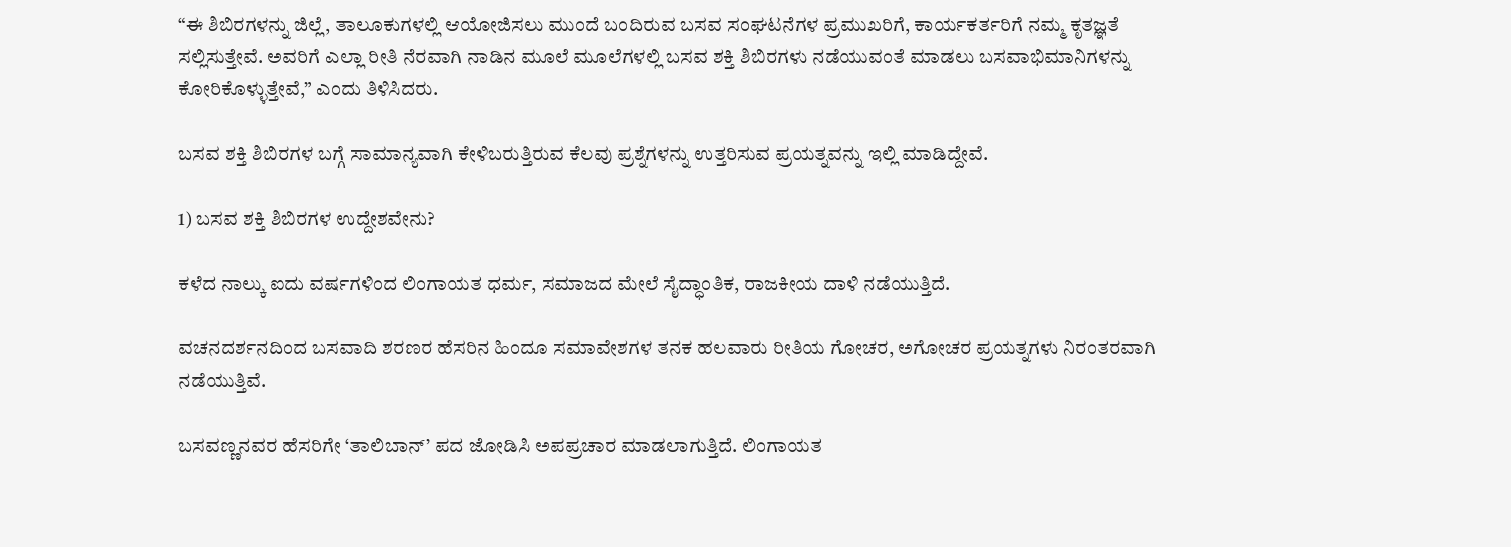“ಈ ಶಿಬಿರಗಳನ್ನು ಜಿಲ್ಲೆ, ತಾಲೂಕುಗಳಲ್ಲಿ ಆಯೋಜಿಸಲು ಮುಂದೆ ಬಂದಿರುವ ಬಸವ ಸಂಘಟನೆಗಳ ಪ್ರಮುಖರಿಗೆ, ಕಾರ್ಯಕರ್ತರಿಗೆ ನಮ್ಮ ಕೃತಜ್ಞತೆ ಸಲ್ಲಿಸುತ್ತೇವೆ. ಅವರಿಗೆ ಎಲ್ಲಾ ರೀತಿ ನೆರವಾಗಿ ನಾಡಿನ ಮೂಲೆ ಮೂಲೆಗಳಲ್ಲಿ ಬಸವ ಶಕ್ತಿ ಶಿಬಿರಗಳು ನಡೆಯುವಂತೆ ಮಾಡಲು ಬಸವಾಭಿಮಾನಿಗಳನ್ನು ಕೋರಿಕೊಳ್ಳುತ್ತೇವೆ,” ಎಂದು ತಿಳಿಸಿದರು.

ಬಸವ ಶಕ್ತಿ ಶಿಬಿರಗಳ ಬಗ್ಗೆ ಸಾಮಾನ್ಯವಾಗಿ ಕೇಳಿಬರುತ್ತಿರುವ ಕೆಲವು ಪ್ರಶ್ನೆಗಳನ್ನು ಉತ್ತರಿಸುವ ಪ್ರಯತ್ನವನ್ನು ಇಲ್ಲಿ ಮಾಡಿದ್ದೇವೆ.

1) ಬಸವ ಶಕ್ತಿ ಶಿಬಿರಗಳ ಉದ್ದೇಶವೇನು?

ಕಳೆದ ನಾಲ್ಕು ಐದು ವರ್ಷಗಳಿಂದ ಲಿಂಗಾಯತ ಧರ್ಮ, ಸಮಾಜದ ಮೇಲೆ ಸೈದ್ಧಾಂತಿಕ, ರಾಜಕೀಯ ದಾಳಿ ನಡೆಯುತ್ತಿದೆ.

ವಚನದರ್ಶನದಿಂದ ಬಸವಾದಿ ಶರಣರ ಹೆಸರಿನ ಹಿಂದೂ ಸಮಾವೇಶಗಳ ತನಕ ಹಲವಾರು ರೀತಿಯ ಗೋಚರ, ಅಗೋಚರ ಪ್ರಯತ್ನಗಳು ನಿರಂತರವಾಗಿ ನಡೆಯುತ್ತಿವೆ.

ಬಸವಣ್ಣನವರ ಹೆಸರಿಗೇ ‘ತಾಲಿಬಾನ್’ ಪದ ಜೋಡಿಸಿ ಅಪಪ್ರಚಾರ ಮಾಡಲಾಗುತ್ತಿದೆ. ಲಿಂಗಾಯತ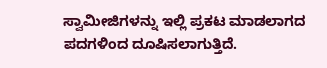ಸ್ವಾಮೀಜಿಗಳನ್ನು ಇಲ್ಲಿ ಪ್ರಕಟ ಮಾಡಲಾಗದ ಪದಗಳಿಂದ ದೂಷಿಸಲಾಗುತ್ತಿದೆ.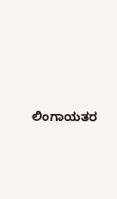ಲಿಂಗಾಯತರ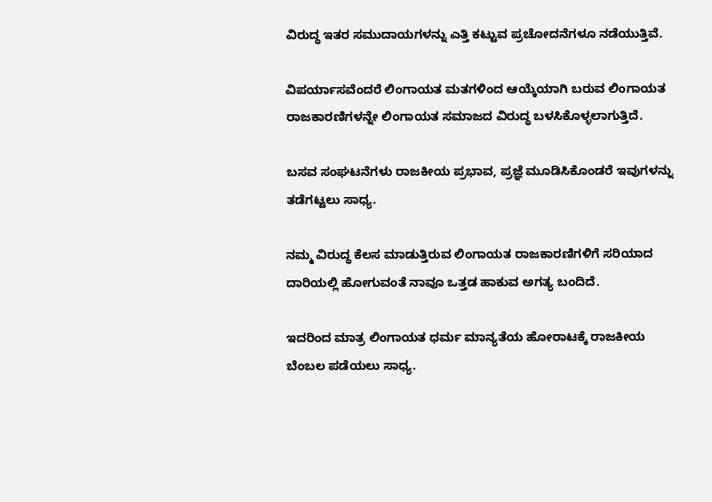ವಿರುದ್ಧ ಇತರ ಸಮುದಾಯಗಳನ್ನು ಎತ್ತಿ ಕಟ್ಟುವ ಪ್ರಚೋದನೆಗಳೂ ನಡೆಯುತ್ತಿವೆ.

ವಿಪರ್ಯಾಸವೆಂದರೆ ಲಿಂಗಾಯತ ಮತಗಳಿಂದ ಆಯ್ಕೆಯಾಗಿ ಬರುವ ಲಿಂಗಾಯತ ರಾಜಕಾರಣಿಗಳನ್ನೇ ಲಿಂಗಾಯತ ಸಮಾಜದ ವಿರುದ್ಧ ಬಳಸಿಕೊಳ್ಳಲಾಗುತ್ತಿದೆ.

ಬಸವ ಸಂಘಟನೆಗಳು ರಾಜಕೀಯ ಪ್ರಭಾವ, ಪ್ರಜ್ಞೆ ಮೂಡಿಸಿಕೊಂಡರೆ ಇವುಗಳನ್ನು ತಡೆಗಟ್ಟಲು ಸಾಧ್ಯ.

ನಮ್ಮ ವಿರುದ್ಧ ಕೆಲಸ ಮಾಡುತ್ತಿರುವ ಲಿಂಗಾಯತ ರಾಜಕಾರಣಿಗಳಿಗೆ ಸರಿಯಾದ ದಾರಿಯಲ್ಲಿ ಹೋಗುವಂತೆ ನಾವೂ ಒತ್ತಡ ಹಾಕುವ ಅಗತ್ಯ ಬಂದಿದೆ.

ಇದರಿಂದ ಮಾತ್ರ ಲಿಂಗಾಯತ ಧರ್ಮ ಮಾನ್ಯತೆಯ ಹೋರಾಟಕ್ಕೆ ರಾಜಕೀಯ ಬೆಂಬಲ ಪಡೆಯಲು ಸಾಧ್ಯ.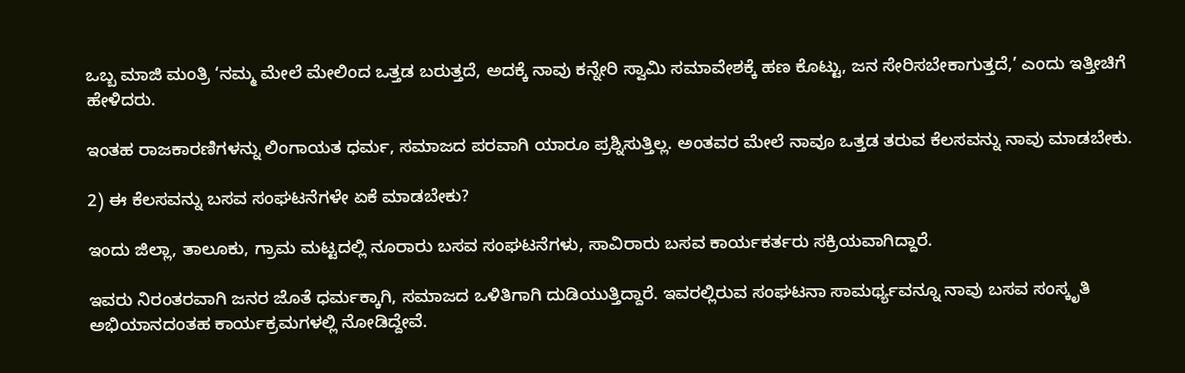ಒಬ್ಬ ಮಾಜಿ ಮಂತ್ರಿ ‘ನಮ್ಮ ಮೇಲೆ ಮೇಲಿಂದ ಒತ್ತಡ ಬರುತ್ತದೆ, ಅದಕ್ಕೆ ನಾವು ಕನ್ನೇರಿ ಸ್ವಾಮಿ ಸಮಾವೇಶಕ್ಕೆ ಹಣ ಕೊಟ್ಟು, ಜನ ಸೇರಿಸಬೇಕಾಗುತ್ತದೆ,’ ಎಂದು ಇತ್ತೀಚಿಗೆ ಹೇಳಿದರು.

ಇಂತಹ ರಾಜಕಾರಣಿಗಳನ್ನು ಲಿಂಗಾಯತ ಧರ್ಮ, ಸಮಾಜದ ಪರವಾಗಿ ಯಾರೂ ಪ್ರಶ್ನಿಸುತ್ತಿಲ್ಲ. ಅಂತವರ ಮೇಲೆ ನಾವೂ ಒತ್ತಡ ತರುವ ಕೆಲಸವನ್ನು ನಾವು ಮಾಡಬೇಕು.

2) ಈ ಕೆಲಸವನ್ನು ಬಸವ ಸಂಘಟನೆಗಳೇ ಏಕೆ ಮಾಡಬೇಕು?

ಇಂದು ಜಿಲ್ಲಾ, ತಾಲೂಕು, ಗ್ರಾಮ ಮಟ್ಟದಲ್ಲಿ ನೂರಾರು ಬಸವ ಸಂಘಟನೆಗಳು, ಸಾವಿರಾರು ಬಸವ ಕಾರ್ಯಕರ್ತರು ಸಕ್ರಿಯವಾಗಿದ್ದಾರೆ.

ಇವರು ನಿರಂತರವಾಗಿ ಜನರ ಜೊತೆ ಧರ್ಮಕ್ಕಾಗಿ, ಸಮಾಜದ ಒಳಿತಿಗಾಗಿ ದುಡಿಯುತ್ತಿದ್ದಾರೆ. ಇವರಲ್ಲಿರುವ ಸಂಘಟನಾ ಸಾಮರ್ಥ್ಯವನ್ನೂ ನಾವು ಬಸವ ಸಂಸ್ಕೃತಿ ಅಭಿಯಾನದಂತಹ ಕಾರ್ಯಕ್ರಮಗಳಲ್ಲಿ ನೋಡಿದ್ದೇವೆ.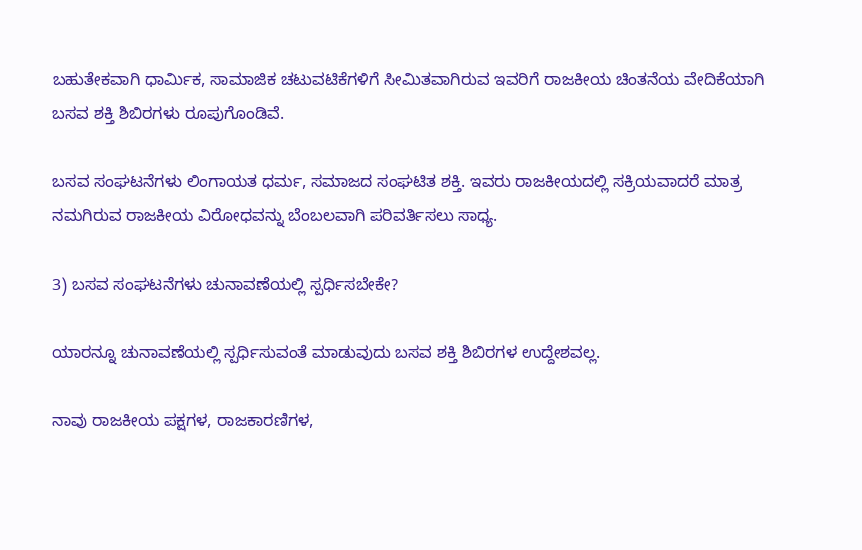ಬಹುತೇಕವಾಗಿ ಧಾರ್ಮಿಕ, ಸಾಮಾಜಿಕ ಚಟುವಟಿಕೆಗಳಿಗೆ ಸೀಮಿತವಾಗಿರುವ ಇವರಿಗೆ ರಾಜಕೀಯ ಚಿಂತನೆಯ ವೇದಿಕೆಯಾಗಿ ಬಸವ ಶಕ್ತಿ ಶಿಬಿರಗಳು ರೂಪುಗೊಂಡಿವೆ.

ಬಸವ ಸಂಘಟನೆಗಳು ಲಿಂಗಾಯತ ಧರ್ಮ, ಸಮಾಜದ ಸಂಘಟಿತ ಶಕ್ತಿ. ಇವರು ರಾಜಕೀಯದಲ್ಲಿ ಸಕ್ರಿಯವಾದರೆ ಮಾತ್ರ ನಮಗಿರುವ ರಾಜಕೀಯ ವಿರೋಧವನ್ನು ಬೆಂಬಲವಾಗಿ ಪರಿವರ್ತಿಸಲು ಸಾಧ್ಯ.

3) ಬಸವ ಸಂಘಟನೆಗಳು ಚುನಾವಣೆಯಲ್ಲಿ ಸ್ಪರ್ಧಿಸಬೇಕೇ?

ಯಾರನ್ನೂ ಚುನಾವಣೆಯಲ್ಲಿ ಸ್ಪರ್ಧಿಸುವಂತೆ ಮಾಡುವುದು ಬಸವ ಶಕ್ತಿ ಶಿಬಿರಗಳ ಉದ್ದೇಶವಲ್ಲ.

ನಾವು ರಾಜಕೀಯ ಪಕ್ಷಗಳ, ರಾಜಕಾರಣಿಗಳ,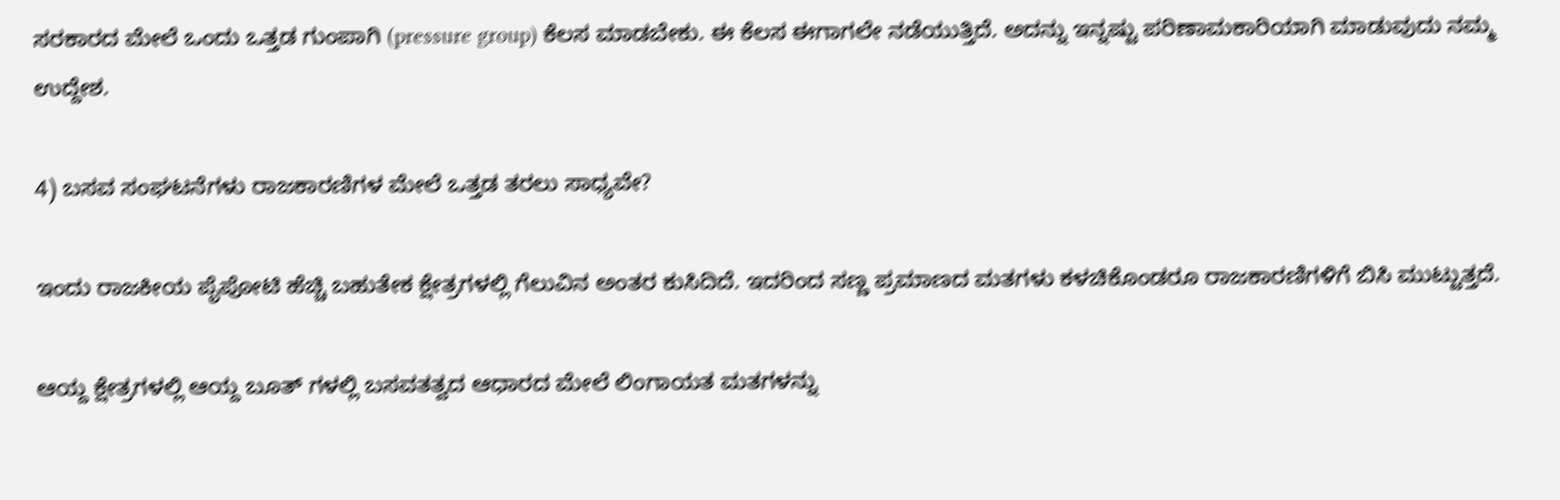ಸರಕಾರದ ಮೇಲೆ ಒಂದು ಒತ್ತಡ ಗುಂಪಾಗಿ (pressure group) ಕೆಲಸ ಮಾಡಬೇಕು. ಈ ಕೆಲಸ ಈಗಾಗಲೇ ನಡೆಯುತ್ತಿದೆ. ಅದನ್ನು ಇನ್ನಷ್ಟು ಪರಿಣಾಮಕಾರಿಯಾಗಿ ಮಾಡುವುದು ನಮ್ಮ ಉದ್ದೇಶ.

4) ಬಸವ ಸಂಘಟನೆಗಳು ರಾಜಕಾರಣಿಗಳ ಮೇಲೆ ಒತ್ತಡ ತರಲು ಸಾಧ್ಯವೇ?

ಇಂದು ರಾಜಕೀಯ ಪೈಪೋಟಿ ಹೆಚ್ಚಿ ಬಹುತೇಕ ಕ್ಷೇತ್ರಗಳಲ್ಲಿ ಗೆಲುವಿನ ಅಂತರ ಕುಸಿದಿದೆ. ಇದರಿಂದ ಸಣ್ಣ ಪ್ರಮಾಣದ ಮತಗಳು ಕಳಚಿಕೊಂಡರೂ ರಾಜಕಾರಣಿಗಳಿಗೆ ಬಿಸಿ ಮುಟ್ಟುತ್ತದೆ.

ಆಯ್ದ ಕ್ಷೇತ್ರಗಳಲ್ಲಿ ಆಯ್ದ ಬೂತ್ ಗಳಲ್ಲಿ ಬಸವತತ್ವದ ಆಧಾರದ ಮೇಲೆ ಲಿಂಗಾಯತ ಮತಗಳನ್ನು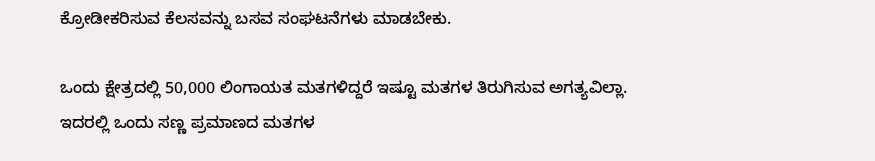ಕ್ರೋಡೀಕರಿಸುವ ಕೆಲಸವನ್ನು ಬಸವ ಸಂಘಟನೆಗಳು ಮಾಡಬೇಕು.

ಒಂದು ಕ್ಷೇತ್ರದಲ್ಲಿ 50,000 ಲಿಂಗಾಯತ ಮತಗಳಿದ್ದರೆ ಇಷ್ಟೂ ಮತಗಳ ತಿರುಗಿಸುವ ಅಗತ್ಯವಿಲ್ಲಾ. ಇದರಲ್ಲಿ ಒಂದು ಸಣ್ಣ ಪ್ರಮಾಣದ ಮತಗಳ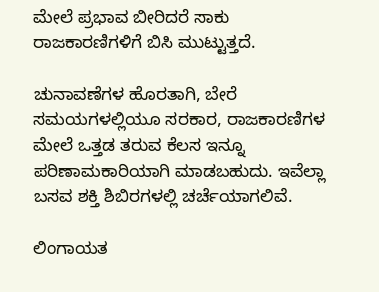ಮೇಲೆ ಪ್ರಭಾವ ಬೀರಿದರೆ ಸಾಕು ರಾಜಕಾರಣಿಗಳಿಗೆ ಬಿಸಿ ಮುಟ್ಟುತ್ತದೆ.

ಚುನಾವಣೆಗಳ ಹೊರತಾಗಿ, ಬೇರೆ ಸಮಯಗಳಲ್ಲಿಯೂ ಸರಕಾರ, ರಾಜಕಾರಣಿಗಳ ಮೇಲೆ ಒತ್ತಡ ತರುವ ಕೆಲಸ ಇನ್ನೂ ಪರಿಣಾಮಕಾರಿಯಾಗಿ ಮಾಡಬಹುದು. ಇವೆಲ್ಲಾ ಬಸವ ಶಕ್ತಿ ಶಿಬಿರಗಳಲ್ಲಿ ಚರ್ಚೆಯಾಗಲಿವೆ.

ಲಿಂಗಾಯತ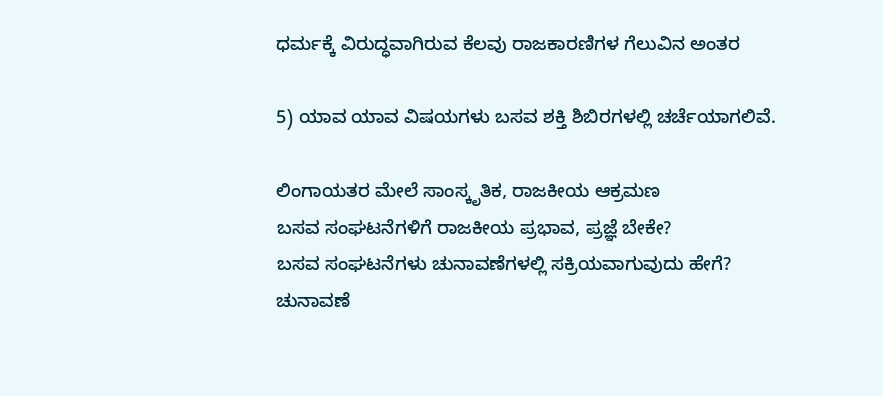ಧರ್ಮಕ್ಕೆ ವಿರುದ್ಧವಾಗಿರುವ ಕೆಲವು ರಾಜಕಾರಣಿಗಳ ಗೆಲುವಿನ ಅಂತರ

5) ಯಾವ ಯಾವ ವಿಷಯಗಳು ಬಸವ ಶಕ್ತಿ ಶಿಬಿರಗಳಲ್ಲಿ ಚರ್ಚೆಯಾಗಲಿವೆ.

ಲಿಂಗಾಯತರ ಮೇಲೆ ಸಾಂಸ್ಕೃತಿಕ, ರಾಜಕೀಯ ಆಕ್ರಮಣ
ಬಸವ ಸಂಘಟನೆಗಳಿಗೆ ರಾಜಕೀಯ ಪ್ರಭಾವ, ಪ್ರಜ್ಞೆ ಬೇಕೇ?
ಬಸವ ಸಂಘಟನೆಗಳು ಚುನಾವಣೆಗಳಲ್ಲಿ ಸಕ್ರಿಯವಾಗುವುದು ಹೇಗೆ?
ಚುನಾವಣೆ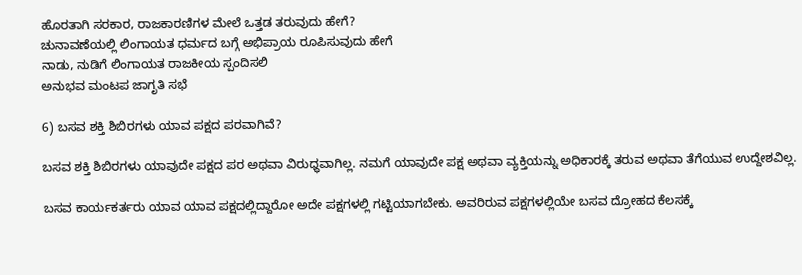ಹೊರತಾಗಿ ಸರಕಾರ, ರಾಜಕಾರಣಿಗಳ ಮೇಲೆ ಒತ್ತಡ ತರುವುದು ಹೇಗೆ?
ಚುನಾವಣೆಯಲ್ಲಿ ಲಿಂಗಾಯತ ಧರ್ಮದ ಬಗ್ಗೆ ಅಭಿಪ್ರಾಯ ರೂಪಿಸುವುದು ಹೇಗೆ
ನಾಡು, ನುಡಿಗೆ ಲಿಂಗಾಯತ ರಾಜಕೀಯ ಸ್ಪಂದಿಸಲಿ
ಅನುಭವ ಮಂಟಪ ಜಾಗೃತಿ ಸಭೆ

6) ಬಸವ ಶಕ್ತಿ ಶಿಬಿರಗಳು ಯಾವ ಪಕ್ಷದ ಪರವಾಗಿವೆ?

ಬಸವ ಶಕ್ತಿ ಶಿಬಿರಗಳು ಯಾವುದೇ ಪಕ್ಷದ ಪರ ಅಥವಾ ವಿರುಧ್ಧವಾಗಿಲ್ಲ. ನಮಗೆ ಯಾವುದೇ ಪಕ್ಷ ಅಥವಾ ವ್ಯಕ್ತಿಯನ್ನು ಅಧಿಕಾರಕ್ಕೆ ತರುವ ಅಥವಾ ತೆಗೆಯುವ ಉದ್ದೇಶವಿಲ್ಲ.

ಬಸವ ಕಾರ್ಯಕರ್ತರು ಯಾವ ಯಾವ ಪಕ್ಷದಲ್ಲಿದ್ದಾರೋ ಅದೇ ಪಕ್ಷಗಳಲ್ಲಿ ಗಟ್ಟಿಯಾಗಬೇಕು. ಅವರಿರುವ ಪಕ್ಷಗಳಲ್ಲಿಯೇ ಬಸವ ದ್ರೋಹದ ಕೆಲಸಕ್ಕೆ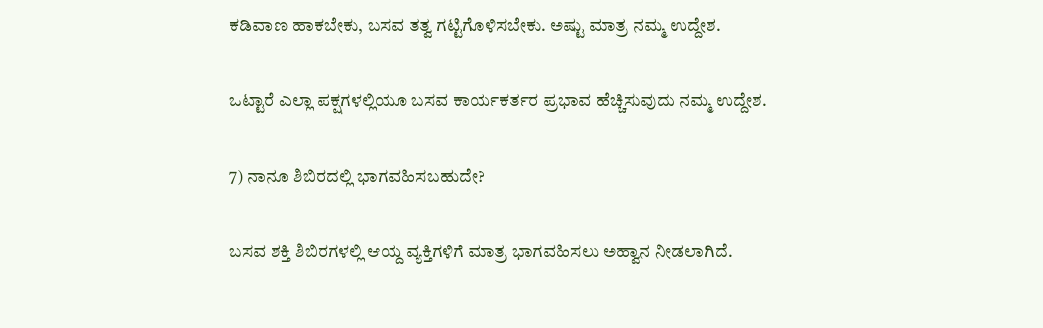ಕಡಿವಾಣ ಹಾಕಬೇಕು, ಬಸವ ತತ್ವ ಗಟ್ಟಿಗೊಳಿಸಬೇಕು. ಅಷ್ಟು ಮಾತ್ರ ನಮ್ಮ ಉದ್ದೇಶ.

ಒಟ್ಟಾರೆ ಎಲ್ಲಾ ಪಕ್ಷಗಳಲ್ಲಿಯೂ ಬಸವ ಕಾರ್ಯಕರ್ತರ ಪ್ರಭಾವ ಹೆಚ್ಚಿಸುವುದು ನಮ್ಮ ಉದ್ದೇಶ.

7) ನಾನೂ ಶಿಬಿರದಲ್ಲಿ ಭಾಗವಹಿಸಬಹುದೇ?

ಬಸವ ಶಕ್ತಿ ಶಿಬಿರಗಳಲ್ಲಿ ಆಯ್ದ ವ್ಯಕ್ತಿಗಳಿಗೆ ಮಾತ್ರ ಭಾಗವಹಿಸಲು ಅಹ್ವಾನ ನೀಡಲಾಗಿದೆ.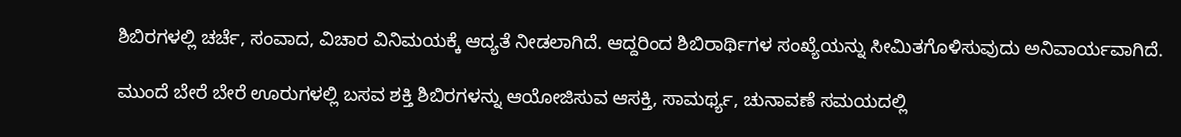ಶಿಬಿರಗಳಲ್ಲಿ ಚರ್ಚೆ, ಸಂವಾದ, ವಿಚಾರ ವಿನಿಮಯಕ್ಕೆ ಆದ್ಯತೆ ನೀಡಲಾಗಿದೆ. ಆದ್ದರಿಂದ ಶಿಬಿರಾರ್ಥಿಗಳ ಸಂಖ್ಯೆಯನ್ನು ಸೀಮಿತಗೊಳಿಸುವುದು ಅನಿವಾರ್ಯವಾಗಿದೆ.

ಮುಂದೆ ಬೇರೆ ಬೇರೆ ಊರುಗಳಲ್ಲಿ ಬಸವ ಶಕ್ತಿ ಶಿಬಿರಗಳನ್ನು ಆಯೋಜಿಸುವ ಆಸಕ್ತಿ, ಸಾಮರ್ಥ್ಯ, ಚುನಾವಣೆ ಸಮಯದಲ್ಲಿ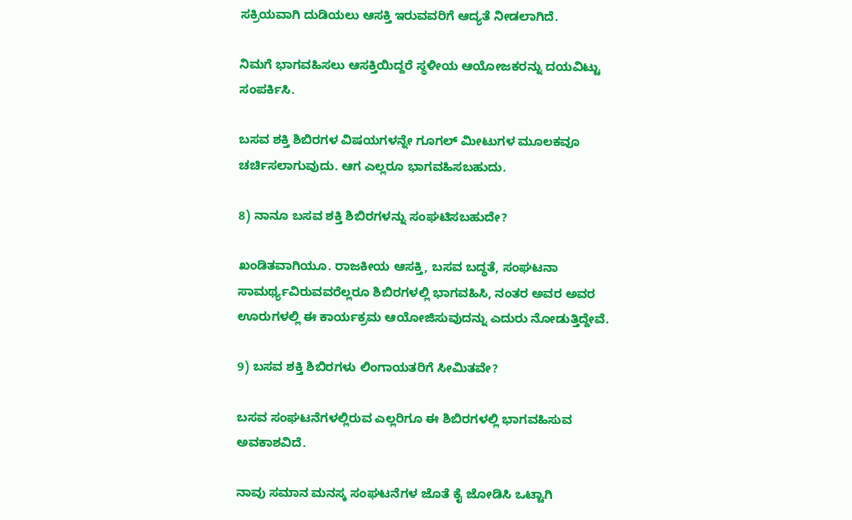ಸಕ್ರಿಯವಾಗಿ ದುಡಿಯಲು ಆಸಕ್ತಿ ಇರುವವರಿಗೆ ಆದ್ಯತೆ ನೀಡಲಾಗಿದೆ.

ನಿಮಗೆ ಭಾಗವಹಿಸಲು ಆಸಕ್ತಿಯಿದ್ದರೆ ಸ್ಥಳೀಯ ಆಯೋಜಕರನ್ನು ದಯವಿಟ್ಟು ಸಂಪರ್ಕಿಸಿ.

ಬಸವ ಶಕ್ತಿ ಶಿಬಿರಗಳ ವಿಷಯಗಳನ್ನೇ ಗೂಗಲ್ ಮೀಟುಗಳ ಮೂಲಕವೂ ಚರ್ಚಿಸಲಾಗುವುದು. ಆಗ ಎಲ್ಲರೂ ಭಾಗವಹಿಸಬಹುದು.

8) ನಾನೂ ಬಸವ ಶಕ್ತಿ ಶಿಬಿರಗಳನ್ನು ಸಂಘಟಿಸಬಹುದೇ?

ಖಂಡಿತವಾಗಿಯೂ. ರಾಜಕೀಯ ಆಸಕ್ತಿ, ಬಸವ ಬದ್ಧತೆ, ಸಂಘಟನಾ ಸಾಮರ್ಥ್ಯವಿರುವವರೆಲ್ಲರೂ ಶಿಬಿರಗಳಲ್ಲಿ ಭಾಗವಹಿಸಿ, ನಂತರ ಅವರ ಅವರ ಊರುಗಳಲ್ಲಿ ಈ ಕಾರ್ಯಕ್ರಮ ಆಯೋಜಿಸುವುದನ್ನು ಎದುರು ನೋಡುತ್ತಿದ್ದೇವೆ.

9) ಬಸವ ಶಕ್ತಿ ಶಿಬಿರಗಳು ಲಿಂಗಾಯತರಿಗೆ ಸೀಮಿತವೇ?

ಬಸವ ಸಂಘಟನೆಗಳಲ್ಲಿರುವ ಎಲ್ಲರಿಗೂ ಈ ಶಿಬಿರಗಳಲ್ಲಿ ಭಾಗವಹಿಸುವ ಅವಕಾಶವಿದೆ.

ನಾವು ಸಮಾನ ಮನಸ್ಕ ಸಂಘಟನೆಗಳ ಜೊತೆ ಕೈ ಜೋಡಿಸಿ ಒಟ್ಟಾಗಿ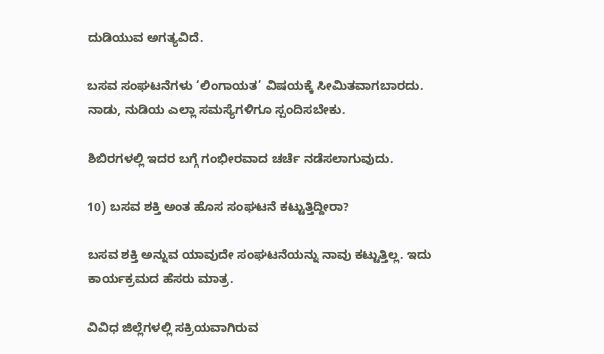ದುಡಿಯುವ ಅಗತ್ಯವಿದೆ.

ಬಸವ ಸಂಘಟನೆಗಳು ‘ಲಿಂಗಾಯತ’ ವಿಷಯಕ್ಕೆ ಸೀಮಿತವಾಗಬಾರದು. ನಾಡು, ನುಡಿಯ ಎಲ್ಲಾ ಸಮಸ್ಯೆಗಳಿಗೂ ಸ್ಪಂದಿಸಬೇಕು.

ಶಿಬಿರಗಳಲ್ಲಿ ಇದರ ಬಗ್ಗೆ ಗಂಭೀರವಾದ ಚರ್ಚೆ ನಡೆಸಲಾಗುವುದು.

10) ಬಸವ ಶಕ್ತಿ ಅಂತ ಹೊಸ ಸಂಘಟನೆ ಕಟ್ಟುತ್ತಿದ್ದೀರಾ?

ಬಸವ ಶಕ್ತಿ ಅನ್ನುವ ಯಾವುದೇ ಸಂಘಟನೆಯನ್ನು ನಾವು ಕಟ್ಟುತ್ತಿಲ್ಲ. ಇದು ಕಾರ್ಯಕ್ರಮದ ಹೆಸರು ಮಾತ್ರ.

ವಿವಿಧ ಜಿಲ್ಲೆಗಳಲ್ಲಿ ಸಕ್ರಿಯವಾಗಿರುವ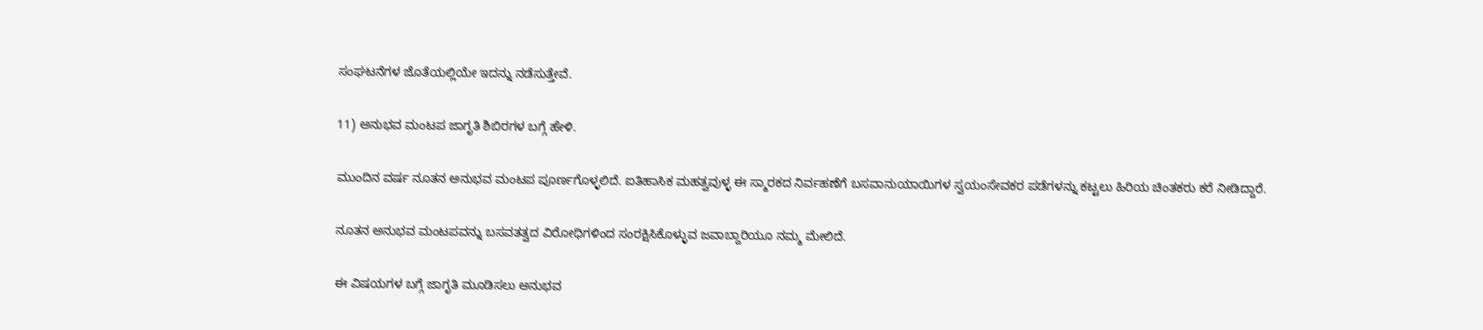ಸಂಘಟನೆಗಳ ಜೊತೆಯಲ್ಲಿಯೇ ಇದನ್ನು ನಡೆಸುತ್ತೇವೆ.

11) ಅನುಭವ ಮಂಟಪ ಜಾಗೃತಿ ಶಿಬಿರಗಳ ಬಗ್ಗೆ ಹೇಳಿ.

ಮುಂದಿನ ವರ್ಷ ನೂತನ ಅನುಭವ ಮಂಟಪ ಪೂರ್ಣಗೊಳ್ಳಲಿದೆ. ಐತಿಹಾಸಿಕ ಮಹತ್ವವುಳ್ಳ ಈ ಸ್ಮಾರಕದ ನಿರ್ವಹಣೆಗೆ ಬಸವಾನುಯಾಯಿಗಳ ಸ್ವಯಂಸೇವಕರ ಪಡೆಗಳನ್ನು ಕಟ್ಟಲು ಹಿರಿಯ ಚಿಂತಕರು ಕರೆ ನೀಡಿದ್ದಾರೆ.

ನೂತನ ಅನುಭವ ಮಂಟಪವನ್ನು ಬಸವತತ್ವದ ವಿರೋಧಿಗಳಿಂದ ಸಂರಕ್ಷಿಸಿಕೊಳ್ಳುವ ಜವಾಬ್ದಾರಿಯೂ ನಮ್ಮ ಮೇಲಿದೆ.

ಈ ವಿಷಯಗಳ ಬಗ್ಗೆ ಜಾಗೃತಿ ಮೂಡಿಸಲು ಅನುಭವ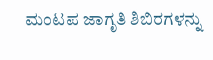ಮಂಟಪ ಜಾಗೃತಿ ಶಿಬಿರಗಳನ್ನು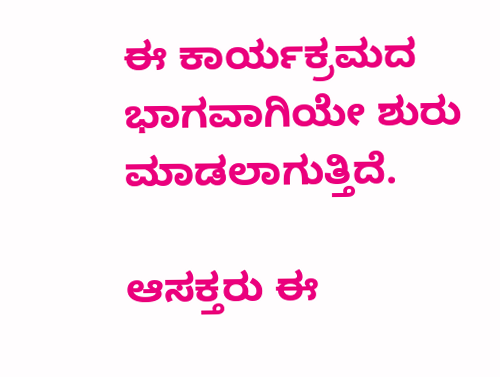ಈ ಕಾರ್ಯಕ್ರಮದ ಭಾಗವಾಗಿಯೇ ಶುರು ಮಾಡಲಾಗುತ್ತಿದೆ.

ಆಸಕ್ತರು ಈ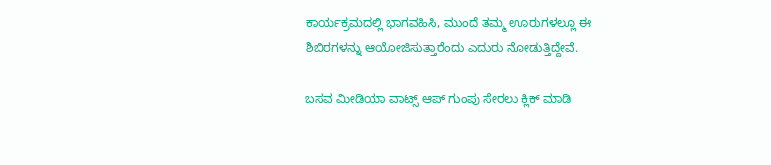ಕಾರ್ಯಕ್ರಮದಲ್ಲಿ ಭಾಗವಹಿಸಿ, ಮುಂದೆ ತಮ್ಮ ಊರುಗಳಲ್ಲೂ ಈ ಶಿಬಿರಗಳನ್ನು ಆಯೋಜಿಸುತ್ತಾರೆಂದು ಎದುರು ನೋಡುತ್ತಿದ್ದೇವೆ.

ಬಸವ ಮೀಡಿಯಾ ವಾಟ್ಸ್ ಆಪ್ ಗುಂಪು ಸೇರಲು ಕ್ಲಿಕ್ ಮಾಡಿ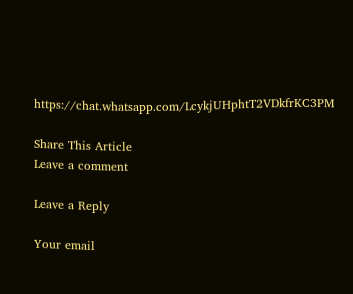https://chat.whatsapp.com/LcykjUHphtT2VDkfrKC3PM

Share This Article
Leave a comment

Leave a Reply

Your email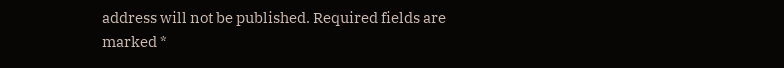address will not be published. Required fields are marked *